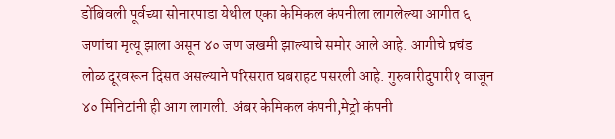डोंबिवली पूर्वच्या सोनारपाडा येथील एका केमिकल कंपनीला लागलेल्या आगीत ६ जणांचा मृत्यू झाला असून ४० जण जखमी झाल्याचे समोर आले आहे. आगीचे प्रचंड लोळ दूरवरून दिसत असल्याने परिसरात घबराहट पसरली आहे. गुरुवारीदुपारी१ वाजून ४० मिनिटांनी ही आग लागली. अंबर केमिकल कंपनी,मेट्रो कंपनी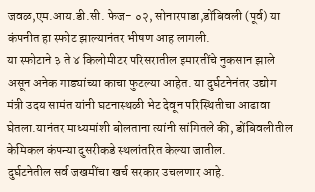जवळ,एम.आय.डी.सी. फेज- ०२, सोनारपाडा,डोंबिवली (पूर्व) या कंपनीत हा स्फोट झाल्यानंतर भीषण आह लागली.
या स्फोटाने ३ ते ४ किलोमीटर परिसरातील इमारतींचे नुकसान झाले असून अनेक गाड्यांच्या काचा फुटल्या आहेत. या दुर्घटनेनंतर उद्योग मंत्री उदय सामंत यांनी घटनास्थळी भेट देवून परिस्थितीचा आढावा घेतला.यानंतर माध्यमांशी बोलताना त्यांनी सांगितले की, डोंबिवलीतील केमिकल कंपन्या दुसरीकडे स्थलांतरित केल्या जातील.
दुर्घटनेतील सर्व जखमींचा खर्च सरकार उचलणार आहे.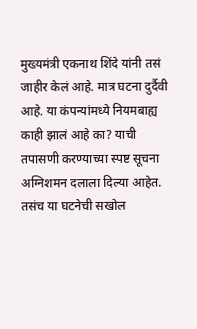मुख्यमंत्री एकनाथ शिंदे यांनी तसं जाहीर केलं आहे. मात्र घटना दुर्दैवी आहे. या कंपन्यांमध्ये नियमबाह्य काही झालं आहे का? याची तपासणी करण्याच्या स्पष्ट सूचना अग्निशमन दलाला दिल्या आहेत. तसंच या घटनेची सखोल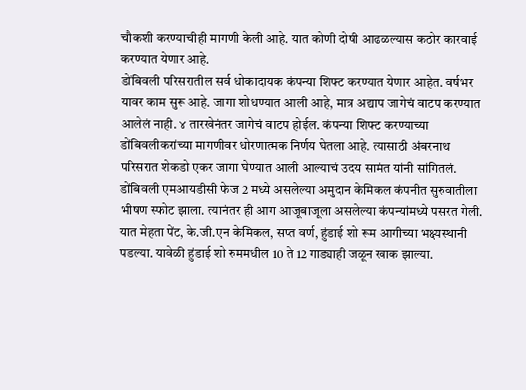चौकशी करण्याचीही मागणी केली आहे. यात कोणी दोषी आढळल्यास कठोर कारवाई करण्यात येणार आहे.
डोंबिवली परिसरातील सर्व धोकादायक कंपन्या शिफ्ट करण्यात येणार आहेत. वर्षभर यावर काम सुरू आहे. जागा शोधण्यात आली आहे, मात्र अद्याप जागेचं वाटप करण्यात आलेलं नाही. ४ तारखेनंतर जागेचं वाटप होईल. कंपन्या शिफ्ट करण्याच्या डोंबिवलीकरांच्या मागणीवर धोरणात्मक निर्णय घेतला आहे. त्यासाठी अंबरनाथ परिसरात शेकडो एकर जागा घेण्यात आली आल्याचं उदय सामंत यांनी सांगितलं.
डोंबिवली एमआयडीसी फेज 2 मध्ये असलेल्या अमुदान केमिकल कंपनीत सुरुवातीला भीषण स्फोट झाला. त्यानंतर ही आग आजूबाजूला असलेल्या कंपन्यांमध्ये पसरत गेली. यात मेहता पेंट, के.जी.एन केमिकल, सप्त वर्ण, हुंडाई शो रूम आगीच्या भक्ष्यस्थानी पडल्या. यावेळी हुंडाई शो रुममधील 10 ते 12 गाड्याही जळून खाक झाल्या.